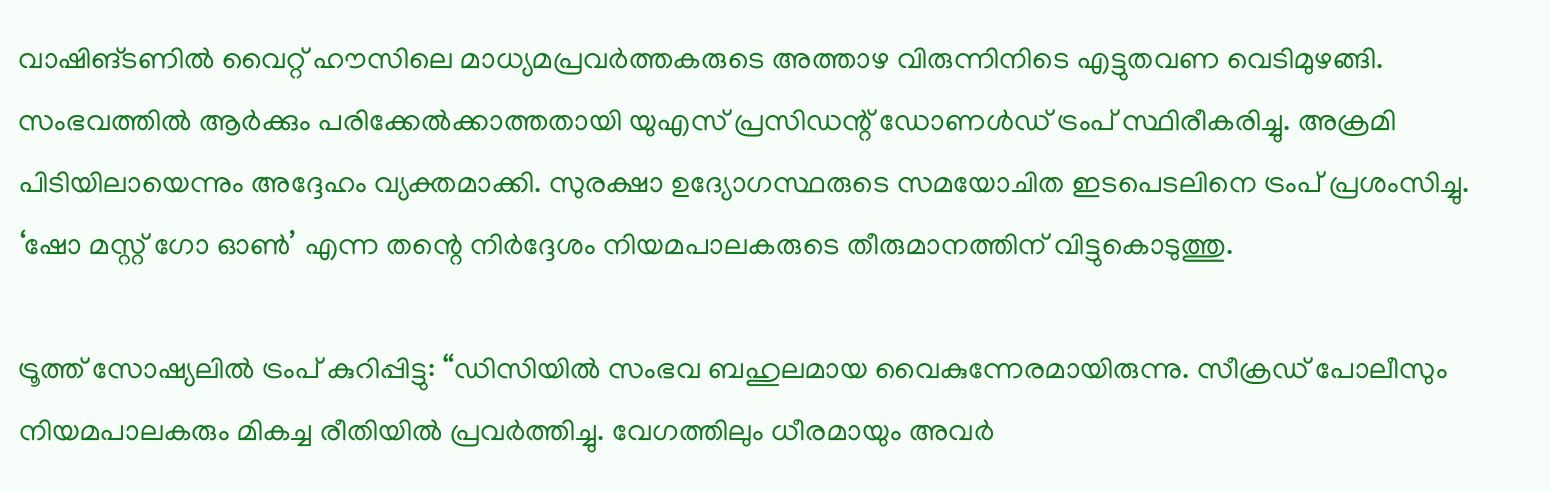വാഷിങ്ടണിൽ വൈറ്റ് ഹൗസിലെ മാധ്യമപ്രവർത്തകരുടെ അത്താഴ വിരുന്നിനിടെ എട്ടുതവണ വെടിമുഴങ്ങി. സംഭവത്തിൽ ആർക്കും പരിക്കേൽക്കാത്തതായി യുഎസ് പ്രസിഡന്റ് ഡോണൾഡ് ട്രംപ് സ്ഥിരീകരിച്ചു. അക്രമി പിടിയിലായെന്നും അദ്ദേഹം വ്യക്തമാക്കി. സുരക്ഷാ ഉദ്യോഗസ്ഥരുടെ സമയോചിത ഇടപെടലിനെ ട്രംപ് പ്രശംസിച്ചു. ‘ഷോ മസ്റ്റ് ഗോ ഓണ്‍’ എന്ന തന്റെ നിർദ്ദേശം നിയമപാലകരുടെ തീരുമാനത്തിന് വിട്ടുകൊടുത്തു.

ട്രൂത്ത് സോഷ്യലിൽ ട്രംപ് കുറിപ്പിട്ടു: “ഡിസിയിൽ സംഭവ ബഹുലമായ വൈകുന്നേരമായിരുന്നു. സീക്രഡ് പോലീസും നിയമപാലകരും മികച്ച രീതിയിൽ പ്രവർത്തിച്ചു. വേഗത്തിലും ധീരമായും അവർ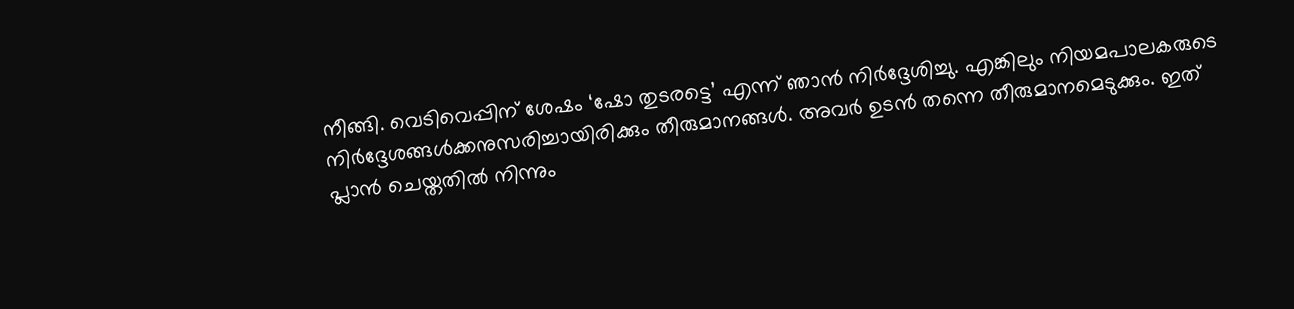നീങ്ങി. വെടിവെപ്പിന് ശേഷം ‘ഷോ തുടരട്ടെ’ എന്ന് ഞാൻ നിർദ്ദേശിച്ചു. എങ്കിലും നിയമപാലകരുടെ നിർദ്ദേശങ്ങൾക്കനുസരിച്ചായിരിക്കും തീരുമാനങ്ങൾ. അവർ ഉടൻ തന്നെ തീരുമാനമെടുക്കും. ഇത് പ്ലാൻ ചെയ്തതിൽ നിന്നും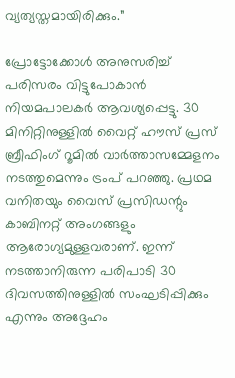വ്യത്യസ്തമായിരിക്കും.”

പ്രോട്ടോക്കോൾ അനുസരിച്ച് പരിസരം വിട്ടുപോകാൻ നിയമപാലകർ ആവശ്യപ്പെട്ടു. 30 മിനിറ്റിനുള്ളിൽ വൈറ്റ് ഹൗസ് പ്രസ് ബ്രീഫിംഗ് റൂമിൽ വാർത്താസമ്മേളനം നടത്തുമെന്നും ട്രംപ് പറഞ്ഞു. പ്രഥമ വനിതയും വൈസ് പ്രസിഡന്റും കാബിനറ്റ് അംഗങ്ങളും ആരോഗ്യമുള്ളവരാണ്. ഇന്ന് നടത്താനിരുന്ന പരിപാടി 30 ദിവസത്തിനുള്ളിൽ സംഘടിപ്പിക്കും എന്നും അദ്ദേഹം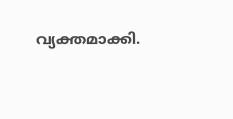വ്യക്തമാക്കി.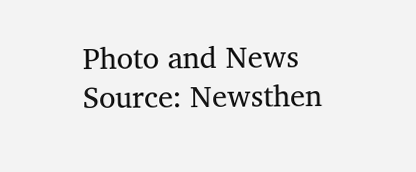Photo and News Source: Newsthen